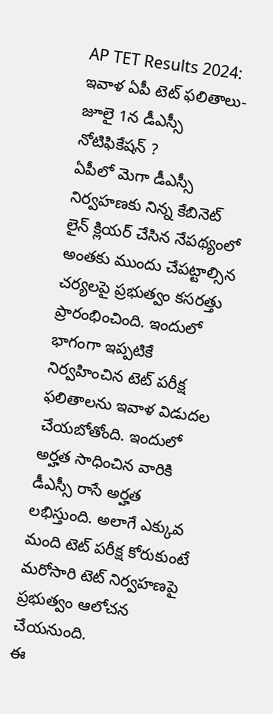AP TET Results 2024: ఇవాళ ఏపీ టెట్ ఫలితాలు-జూలై 1న డీఎస్సీ నోటిఫికేషన్ ?
ఏపీలో మెగా డీఎస్సీ నిర్వహణకు నిన్న కేబినెట్ లైన్ క్లియర్ చేసిన నేపథ్యంలో అంతకు ముందు చేపట్టాల్సిన చర్యలపై ప్రభుత్వం కసరత్తు ప్రారంభించింది. ఇందులో భాగంగా ఇప్పటికే నిర్వహించిన టెట్ పరీక్ష ఫలితాలను ఇవాళ విడుదల చేయబోతోంది. ఇందులో అర్హత సాధించిన వారికి డీఎస్సీ రాసే అర్హత లభిస్తుంది. అలాగే ఎక్కువ మంది టెట్ పరీక్ష కోరుకుంటే మరోసారి టెట్ నిర్వహణపై ప్రభుత్వం ఆలోచన చేయనుంది.
ఈ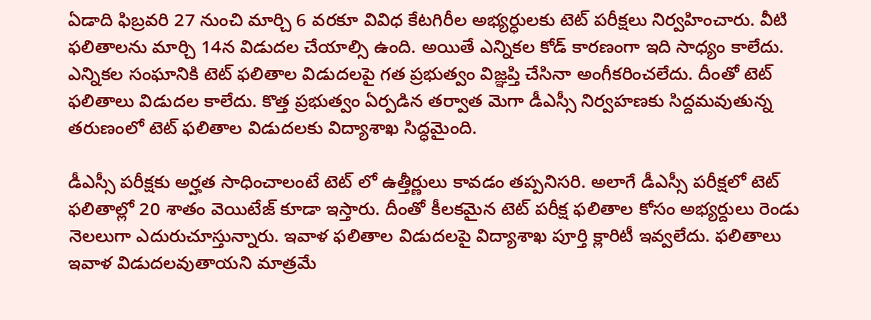ఏడాది ఫిబ్రవరి 27 నుంచి మార్చి 6 వరకూ వివిధ కేటగిరీల అభ్యర్ధులకు టెట్ పరీక్షలు నిర్వహించారు. వీటి ఫలితాలను మార్చి 14న విడుదల చేయాల్సి ఉంది. అయితే ఎన్నికల కోడ్ కారణంగా ఇది సాధ్యం కాలేదు. ఎన్నికల సంఘానికి టెట్ ఫలితాల విడుదలపై గత ప్రభుత్వం విజ్ఞప్తి చేసినా అంగీకరించలేదు. దీంతో టెట్ ఫలితాలు విడుదల కాలేదు. కొత్త ప్రభుత్వం ఏర్పడిన తర్వాత మెగా డీఎస్సీ నిర్వహణకు సిద్దమవుతున్న తరుణంలో టెట్ ఫలితాల విడుదలకు విద్యాశాఖ సిద్ధమైంది.

డీఎస్సీ పరీక్షకు అర్హత సాధించాలంటే టెట్ లో ఉత్తీర్ణులు కావడం తప్పనిసరి. అలాగే డీఎస్సీ పరీక్షలో టెట్ ఫలితాల్లో 20 శాతం వెయిటేజ్ కూడా ఇస్తారు. దీంతో కీలకమైన టెట్ పరీక్ష ఫలితాల కోసం అభ్యర్దులు రెండు నెలలుగా ఎదురుచూస్తున్నారు. ఇవాళ ఫలితాల విడుదలపై విద్యాశాఖ పూర్తి క్లారిటీ ఇవ్వలేదు. ఫలితాలు ఇవాళ విడుదలవుతాయని మాత్రమే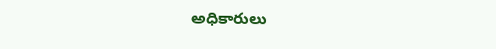అధికారులు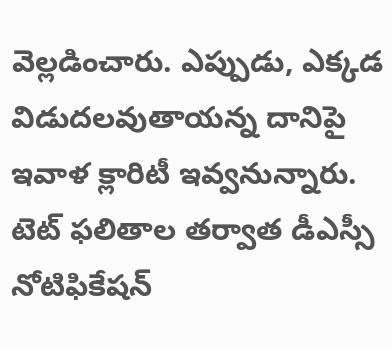వెల్లడించారు. ఎప్పుడు, ఎక్కడ విడుదలవుతాయన్న దానిపై ఇవాళ క్లారిటీ ఇవ్వనున్నారు. టెట్ ఫలితాల తర్వాత డీఎస్సీ నోటిఫికేషన్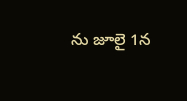ను జూలై 1న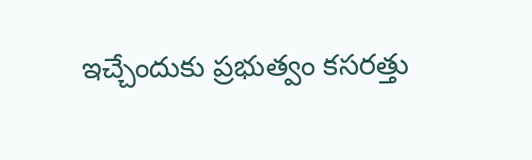ఇచ్చేందుకు ప్రభుత్వం కసరత్తు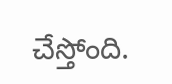చేస్తోంది.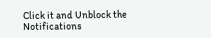Click it and Unblock the Notifications